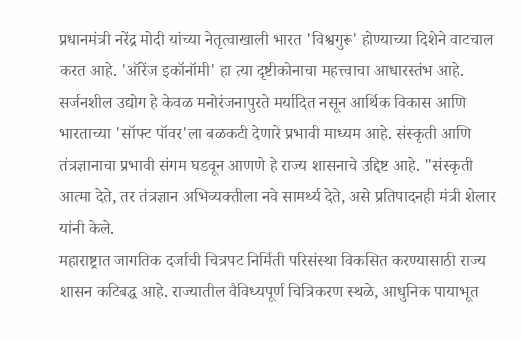प्रधानमंत्री नरेंद्र मोदी यांच्या नेतृत्वाखाली भारत 'विश्वगुरू' होण्याच्या दिशेने वाटचाल करत आहे. 'ऑरेंज इकॉनॉमी' हा त्या दृष्टीकोनाचा महत्त्वाचा आधारस्तंभ आहे. सर्जनशील उद्योग हे केवळ मनोरंजनापुरते मर्यादित नसून आर्थिक विकास आणि भारताच्या 'सॉफ्ट पॉवर'ला बळकटी देणारे प्रभावी माध्यम आहे. संस्कृती आणि तंत्रज्ञानाचा प्रभावी संगम घडवून आणणे हे राज्य शासनाचे उद्दिष्ट आहे. "संस्कृती आत्मा देते, तर तंत्रज्ञान अभिव्यक्तीला नवे सामर्थ्य देते, असे प्रतिपादनही मंत्री शेलार यांनी केले.
महाराष्ट्रात जागतिक दर्जाची चित्रपट निर्मिती परिसंस्था विकसित करण्यासाठी राज्य शासन कटिबद्ध आहे. राज्यातील वैविध्यपूर्ण चित्रिकरण स्थळे, आधुनिक पायाभूत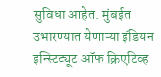सुविधा आहेत. मुंबईत उभारण्यात येणाऱ्या इंडियन इन्स्टिट्यूट ऑफ क्रिएटिव्ह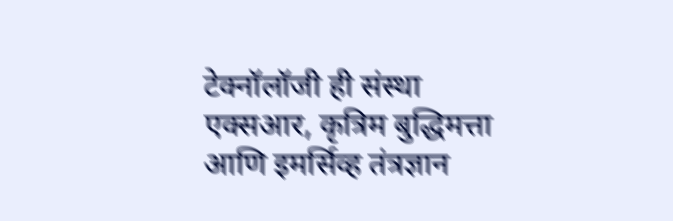टेक्नॉलॉजी ही संस्था एक्सआर, कृत्रिम बुद्धिमत्ता आणि इमर्सिव्ह तंत्रज्ञान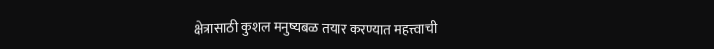क्षेत्रासाठी कुशल मनुष्यबळ तयार करण्यात महत्त्वाची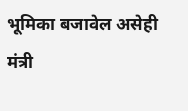भूमिका बजावेल असेही मंत्री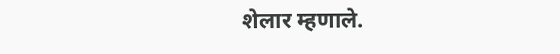शेलार म्हणाले.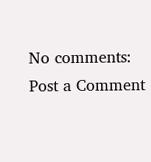No comments:
Post a Comment